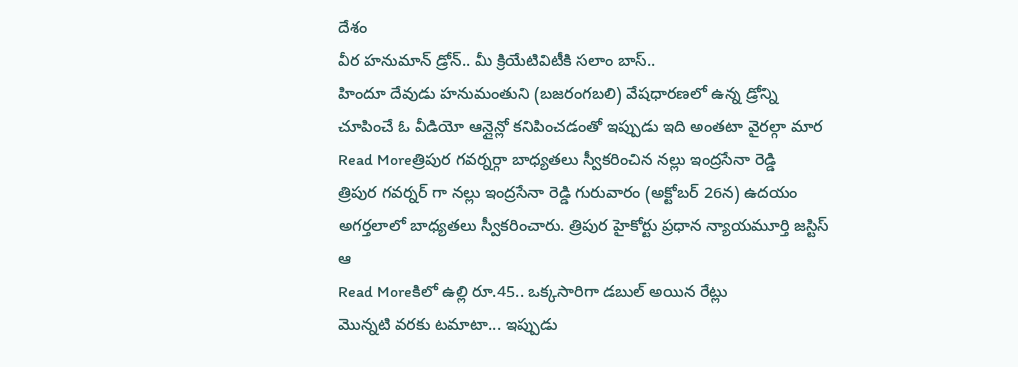దేశం
వీర హనుమాన్ డ్రోన్.. మీ క్రియేటివిటీకి సలాం బాస్..
హిందూ దేవుడు హనుమంతుని (బజరంగబలి) వేషధారణలో ఉన్న డ్రోన్ని చూపించే ఓ వీడియో ఆన్లైన్లో కనిపించడంతో ఇప్పుడు ఇది అంతటా వైరల్గా మార
Read Moreత్రిపుర గవర్నర్గా బాధ్యతలు స్వీకరించిన నల్లు ఇంద్రసేనా రెడ్డి
త్రిపుర గవర్నర్ గా నల్లు ఇంద్రసేనా రెడ్డి గురువారం (అక్టోబర్ 26న) ఉదయం అగర్తలాలో బాధ్యతలు స్వీకరించారు. త్రిపుర హైకోర్టు ప్రధాన న్యాయమూర్తి జస్టిస్ ఆ
Read Moreకిలో ఉల్లి రూ.45.. ఒక్కసారిగా డబుల్ అయిన రేట్లు
మొన్నటి వరకు టమాటా... ఇప్పుడు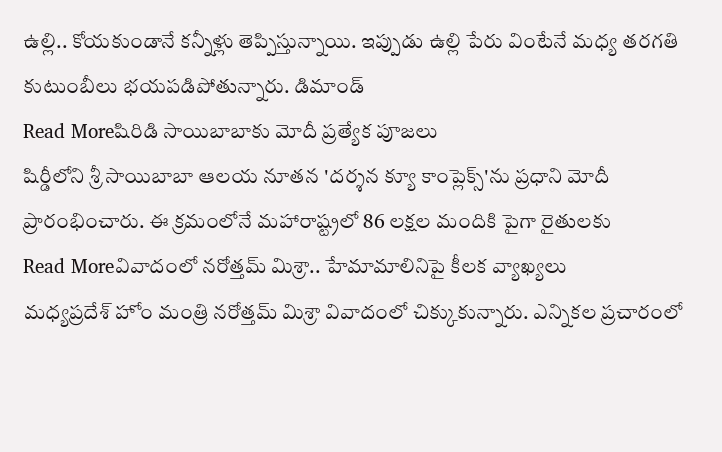ఉల్లి.. కోయకుండానే కన్నీళ్లు తెప్పిస్తున్నాయి. ఇప్పుడు ఉల్లి పేరు వింటేనే మధ్య తరగతి కుటుంబీలు భయపడిపోతున్నారు. డిమాండ్
Read Moreషిరిడి సాయిబాబాకు మోదీ ప్రత్యేక పూజలు
షిర్డీలోని శ్రీ సాయిబాబా ఆలయ నూతన 'దర్శన క్యూ కాంప్లెక్స్'ను ప్రధాని మోదీ ప్రారంభించారు. ఈ క్రమంలోనే మహారాష్ట్రలో 86 లక్షల మందికి పైగా రైతులకు
Read Moreవివాదంలో నరోత్తమ్ మిశ్రా.. హేమామాలినిపై కీలక వ్యాఖ్యలు
మధ్యప్రదేశ్ హోం మంత్రి నరోత్తమ్ మిశ్రా వివాదంలో చిక్కుకున్నారు. ఎన్నికల ప్రచారంలో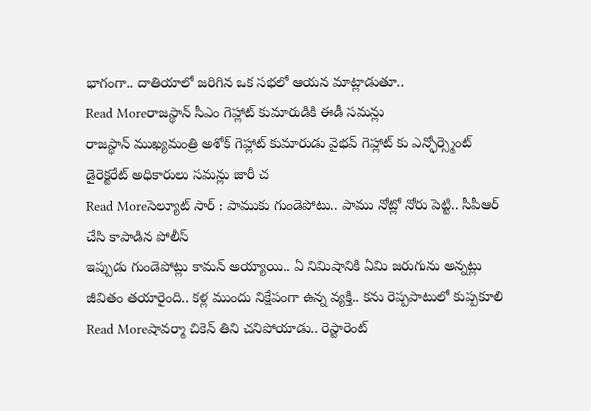భాగంగా.. దాతియాలో జరిగిన ఒక సభలో ఆయన మాట్లాడుతూ..
Read Moreరాజస్థాన్ సీఎం గెహ్లాట్ కుమారుడికి ఈడీ సమన్లు
రాజస్థాన్ ముఖ్యమంత్రి అశోక్ గెహ్లాట్ కుమారుడు వైభవ్ గెహ్లాట్ కు ఎన్ఫోర్స్మెంట్ డైరెక్టరేట్ అధికారులు సమన్లు జారీ చ
Read Moreసెల్యూట్ సార్ : పాముకు గుండెపోటు.. పాము నోట్లో నోరు పెట్టి.. సీపీఆర్ చేసి కాపాడిన పోలీస్
ఇప్పుడు గుండెపోట్లు కామన్ అయ్యాయి.. ఏ నిమిషానికి ఏమి జరుగును అన్నట్లు జీవితం తయారైంది.. కళ్ల ముందు నిక్షేపంగా ఉన్న వ్యక్తి.. కను రెప్పపాటులో కుప్పకూలి
Read Moreషావర్మా చికెన్ తిని చనిపోయాడు.. రెస్టారెంట్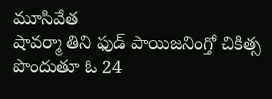మూసివేత
షావర్మా తిని ఫుడ్ పాయిజనింగ్తో చికిత్స పొందుతూ ఓ 24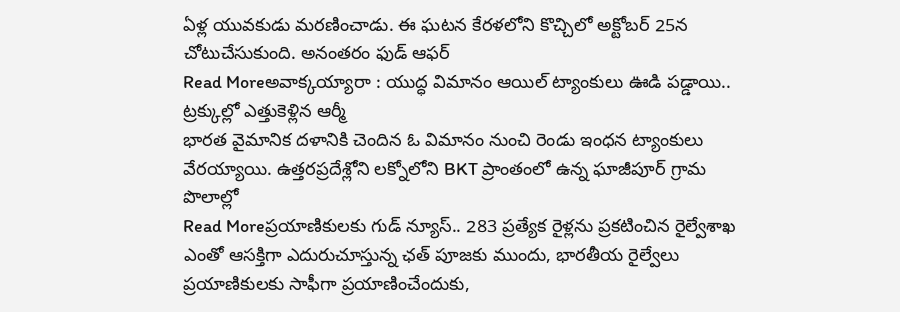ఏళ్ల యువకుడు మరణించాడు. ఈ ఘటన కేరళలోని కొచ్చిలో అక్టోబర్ 25న చోటుచేసుకుంది. అనంతరం ఫుడ్ ఆఫర్
Read Moreఅవాక్కయ్యారా : యుద్ధ విమానం ఆయిల్ ట్యాంకులు ఊడి పడ్డాయి.. ట్రక్కుల్లో ఎత్తుకెళ్లిన ఆర్మీ
భారత వైమానిక దళానికి చెందిన ఓ విమానం నుంచి రెండు ఇంధన ట్యాంకులు వేరయ్యాయి. ఉత్తరప్రదేశ్లోని లక్నోలోని BKT ప్రాంతంలో ఉన్న ఘాజీపూర్ గ్రామ పొలాల్లో
Read Moreప్రయాణికులకు గుడ్ న్యూస్.. 283 ప్రత్యేక రైళ్లను ప్రకటించిన రైల్వేశాఖ
ఎంతో ఆసక్తిగా ఎదురుచూస్తున్న ఛత్ పూజకు ముందు, భారతీయ రైల్వేలు ప్రయాణికులకు సాఫీగా ప్రయాణించేందుకు,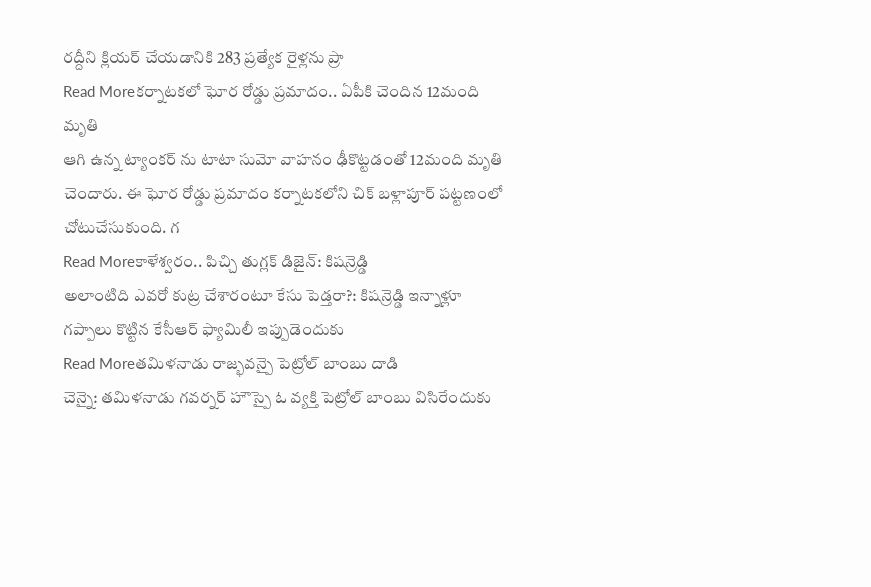రద్దీని క్లియర్ చేయడానికి 283 ప్రత్యేక రైళ్లను ప్రా
Read Moreకర్నాటకలో ఘోర రోడ్డు ప్రమాదం.. ఏపీకి చెందిన 12మంది మృతి
ఆగి ఉన్న ట్యాంకర్ ను టాటా సుమో వాహనం ఢీకొట్టడంతో 12మంది మృతి చెందారు. ఈ ఘోర రోడ్డు ప్రమాదం కర్నాటకలోని చిక్ బళ్లాపూర్ పట్టణంలో చోటుచేసుకుంది. గ
Read Moreకాళేశ్వరం.. పిచ్చి తుగ్లక్ డిజైన్: కిషన్రెడ్డి
అలాంటిది ఎవరో కుట్ర చేశారంటూ కేసు పెడ్తరా?: కిషన్రెడ్డి ఇన్నాళ్లూ గప్పాలు కొట్టిన కేసీఆర్ ఫ్యామిలీ ఇప్పుడెందుకు
Read Moreతమిళనాడు రాజ్భవన్పై పెట్రోల్ బాంబు దాడి
చెన్నై: తమిళనాడు గవర్నర్ హౌస్పై ఓ వ్యక్తి పెట్రోల్ బాంబు విసిరేందుకు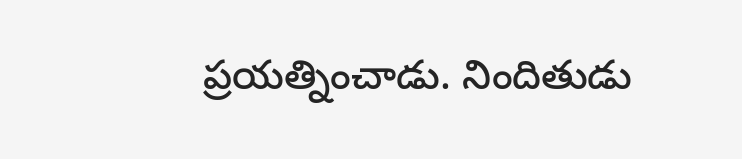ప్రయత్నించాడు. నిందితుడు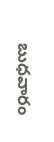బుధవారం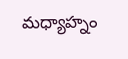మధ్యాహ్నం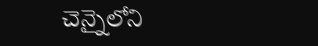చెన్నైలోని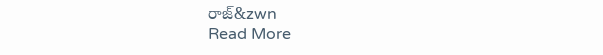రాజ్&zwn
Read More